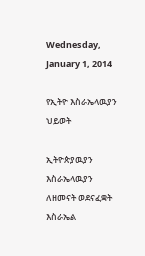Wednesday, January 1, 2014

የኢትዮ እስራኤላዉያን ህይወት

ኢትዮጵያዉያን እስራኤላዉያን ለዘመናት ወደናፈቋት እስራኤል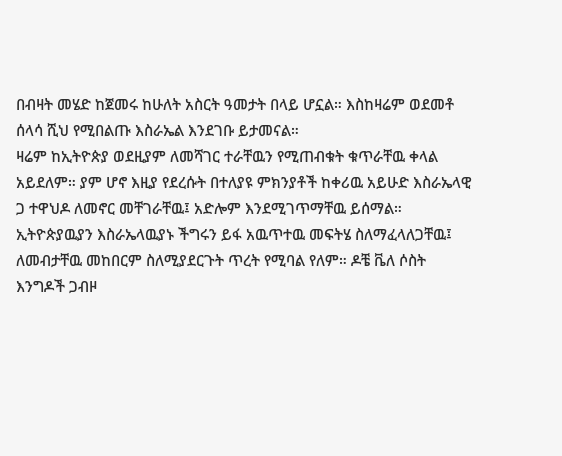በብዛት መሄድ ከጀመሩ ከሁለት አስርት ዓመታት በላይ ሆኗል። እስከዛሬም ወደመቶ ሰላሳ ሺህ የሚበልጡ እስራኤል እንደገቡ ይታመናል።
ዛሬም ከኢትዮጵያ ወደዚያም ለመሻገር ተራቸዉን የሚጠብቁት ቁጥራቸዉ ቀላል አይደለም። ያም ሆኖ እዚያ የደረሱት በተለያዩ ምክንያቶች ከቀሪዉ አይሁድ እስራኤላዊ ጋ ተዋህዶ ለመኖር መቸገራቸዉ፤ አድሎም እንደሚገጥማቸዉ ይሰማል። ኢትዮጵያዉያን እስራኤላዉያኑ ችግሩን ይፋ አዉጥተዉ መፍትሄ ስለማፈላለጋቸዉ፤ ለመብታቸዉ መከበርም ስለሚያደርጉት ጥረት የሚባል የለም። ዶቼ ቬለ ሶስት እንግዶች ጋብዞ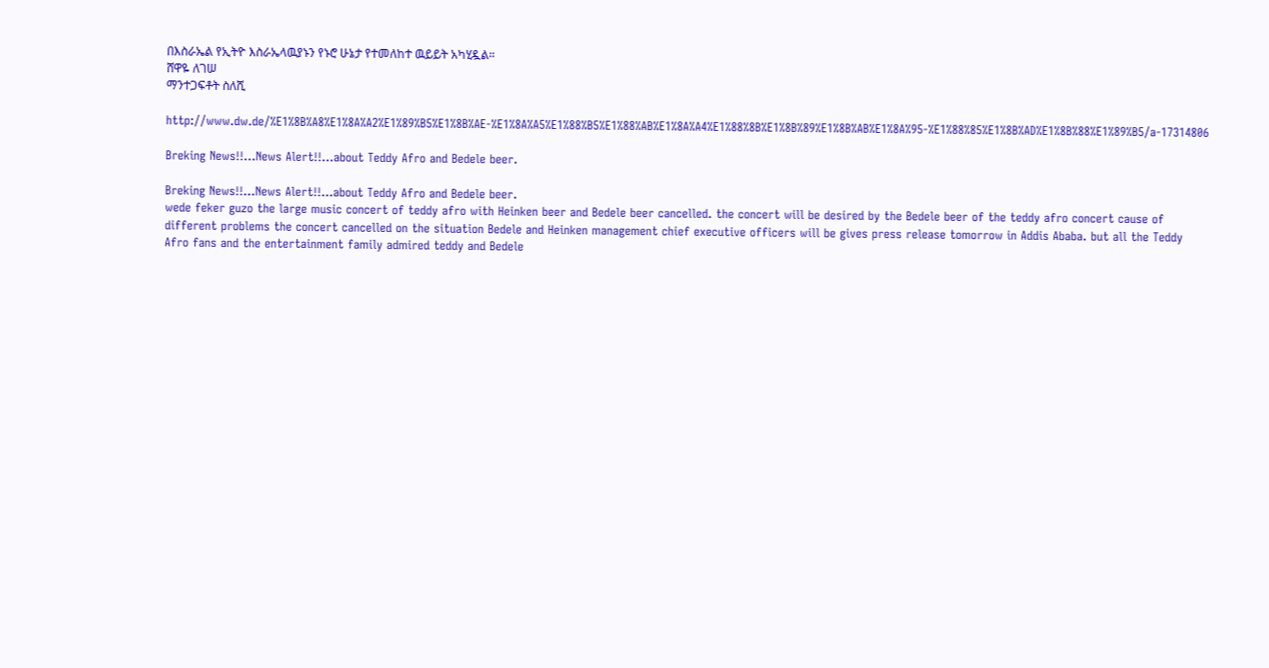በእስራኤል የኢትዮ እስራኤላዉያኑን የኑሮ ሁኔታ የተመለከተ ዉይይት አካሂዷል።
ሸዋዬ ለገሠ
ማንተጋፍቶት ስለሺ

http://www.dw.de/%E1%8B%A8%E1%8A%A2%E1%89%B5%E1%8B%AE-%E1%8A%A5%E1%88%B5%E1%88%AB%E1%8A%A4%E1%88%8B%E1%8B%89%E1%8B%AB%E1%8A%95-%E1%88%85%E1%8B%AD%E1%8B%88%E1%89%B5/a-17314806

Breking News!!…News Alert!!…about Teddy Afro and Bedele beer.

Breking News!!…News Alert!!…about Teddy Afro and Bedele beer.
wede feker guzo the large music concert of teddy afro with Heinken beer and Bedele beer cancelled. the concert will be desired by the Bedele beer of the teddy afro concert cause of different problems the concert cancelled on the situation Bedele and Heinken management chief executive officers will be gives press release tomorrow in Addis Ababa. but all the Teddy Afro fans and the entertainment family admired teddy and Bedele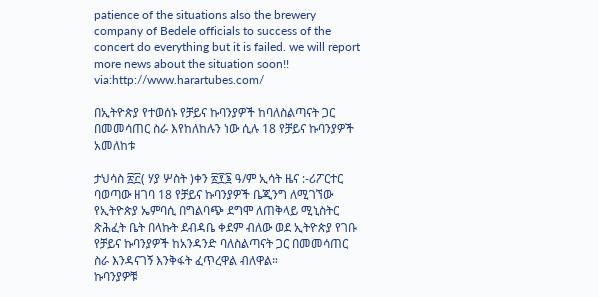patience of the situations also the brewery company of Bedele officials to success of the concert do everything but it is failed. we will report more news about the situation soon!!
via:http://www.harartubes.com/

በኢትዮጵያ የተወሰኑ የቻይና ኩባንያዎች ከባለስልጣናት ጋር በመመሳጠር ስራ እየከለከሉን ነው ሲሉ 18 የቻይና ኩባንያዎች አመለከቱ

ታህሳስ ፳፫( ሃያ ሦስት )ቀን ፳፻፮ ዓ/ም ኢሳት ዜና :-ሪፖርተር ባወጣው ዘገባ 18 የቻይና ኩባንያዎች ቤጂንግ ለሚገኘው የኢትዮጵያ ኤምባሲ በግልባጭ ደግሞ ለጠቅላይ ሚኒስትር ጽሕፈት ቤት በላኩት ደብዳቤ ቀደም ብለው ወደ ኢትዮጵያ የገቡ የቻይና ኩባንያዎች ከአንዳንድ ባለስልጣናት ጋር በመመሳጠር ስራ እንዳናገኝ እንቅፋት ፈጥረዋል ብለዋል።                         ኩባንያዎቹ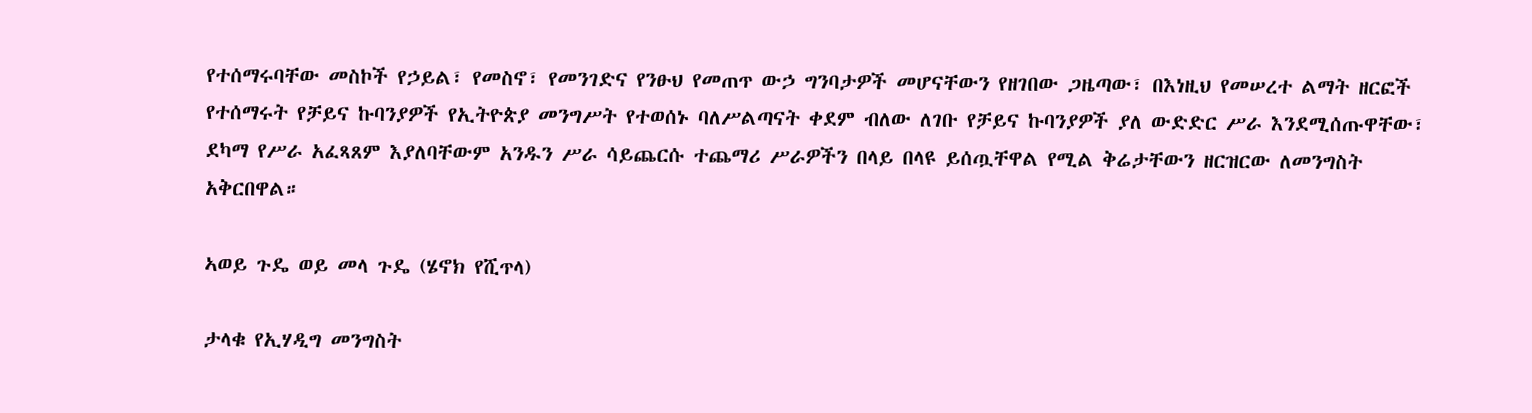የተሰማሩባቸው መስኮች የኃይል፣ የመስኖ፣ የመንገድና የንፁህ የመጠጥ ውኃ ግንባታዎች መሆናቸውን የዘገበው ጋዜጣው፣ በእነዚህ የመሠረተ ልማት ዘርፎች የተሰማሩት የቻይና ኩባንያዎች የኢትዮጵያ መንግሥት የተወሰኑ ባለሥልጣናት ቀደም ብለው ለገቡ የቻይና ኩባንያዎች ያለ ውድድር ሥራ እንደሚሰጡዋቸው፣ ደካማ የሥራ አፈጻጸም እያለባቸውም አንዱን ሥራ ሳይጨርሱ ተጨማሪ ሥራዎችን በላይ በላዩ ይሰጧቸዋል የሚል ቅሬታቸውን ዘርዝርው ለመንግስት አቅርበዋል።

ኣወይ ጉዴ ወይ መላ ጉዴ (ሄኖክ የሺጥላ)

ታላቁ የኢሃዲግ መንግስት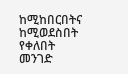ከሚከበርበትና ከሚወደስበት የቀለበት መንገድ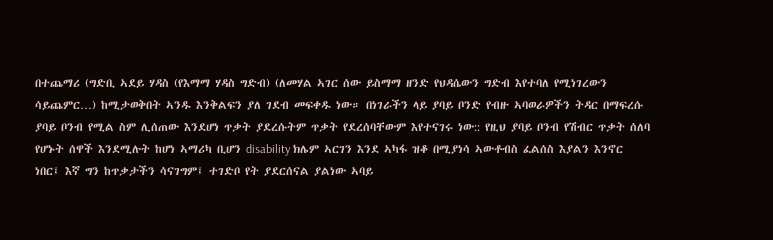በተጨማሪ (ግድቢ ኣደይ ሃዳስ (የእማማ ሃዳስ ግድብ) (ለመሃል ኣገር ሰው ይስማማ ዘንድ የህዳሴውን ግድብ እየተባለ የሚነገረውን ሳይጨምር…) ከሚታወቅበት ኣንዱ እንቅልፍን ያለ ገደብ መፍቀዱ ነው። በነገራችን ላይ ያባይ ቦንድ የብዙ ኣባወራዎችን ትዳር በማፍረሱ ያባይ ቦንብ የሚል ስም ሊሰጠው እንደሆነ ጥቃት ያደረሱትም ጥቃት የደረሰባቸውም እየተናገሩ ነው:: የዚህ ያባይ ቦንብ የሽብር ጥቃት ሰለባ የሆኑት ሰዋች እንደሚሉት ከሆነ ኣማሪካ ቢሆን disability ክሌም ኣርገን እንደ ኣካፋ ዝቆ በሚያነሳ ኣውቶብስ ፈልሰስ እያልን እንኖር ነበር፤ እኛ ግን ከጥቃታችን ሳናገግም፤ ተገድቦ የት ያደርሰናል ያልነው ኣባይ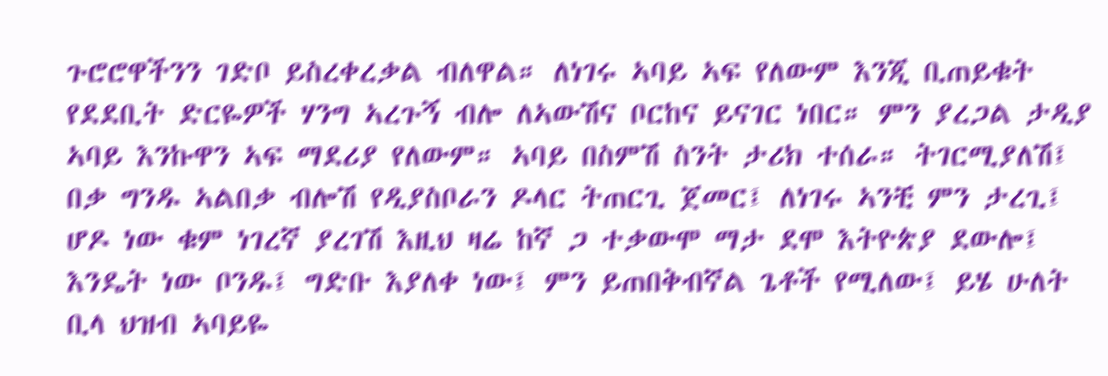ጉሮሮዋችንን ገድቦ ይስረቀረቃል ብለዋል። ለነገሩ ኣባይ ኣፍ የለውም እንጂ ቢጠይቁት የደደቢት ድርዬዎች ሃንግ ኣረጉኝ ብሎ ለኣውሽና ቦርከና ይናገር ነበር። ምን ያረጋል ታዲያ ኣባይ እንኩዋን ኣፍ ማደሪያ የለውም። ኣባይ በስምሽ ስንት ታሪክ ተሰራ። ትገርሚያለሽ፤ በቃ ግንዱ ኣልበቃ ብሎሽ የዲያስቦራን ዶላር ትጠርጊ ጀመር፤ ለነገሩ ኣንቺ ምን ታረጊ፤ ሆዶ ነው ቁም ነገረኛ ያረገሽ እዚህ ዛሬ ከኛ ጋ ተቃውሞ ማታ ደሞ እትዮጵያ ደውሎ፤ እንዴት ነው ቦንዱ፤ ግድቡ እያለቀ ነው፤ ምን ይጠበቅብኛል ጌቶች የሚለው፤ ይሄ ሁለት ቢላ ህዝብ ኣባይዬ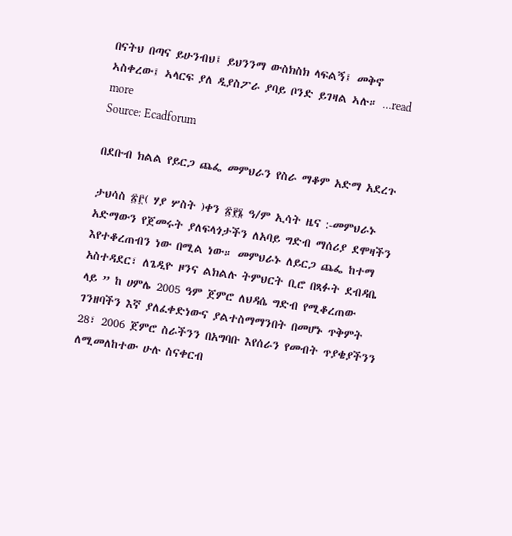በናትህ በጣና ይሁንብህ፤ ይህንንማ ውስክስክ ላፍልኝ፤ መቅኖ ኣስቀረው፤ ኣላርፍ ያለ ዲያስፖራ ያባይ ቦንድ ይገዛል ኣሉ። …read more
Source: Ecadforum

በደቡብ ክልል የይርጋ ጨፌ መምህራን የስራ ማቆም አድማ አደረጉ

ታህሳስ ፳፫( ሃያ ሦስት )ቀን ፳፻፮ ዓ/ም ኢሳት ዜና :-መምህራኑ አድማውን የጀመሩት ያለፍላጎታችን ለአባይ ግድብ ማሰሪያ ደሞዛችን እየተቆረጠብን ነው በሚል ነው። መምህራኑ ለይርጋ ጨፌ ከተማ አስተዳደር፣ ለጌዲዮ ዞንና ልክልሉ ትምህርት ቢሮ በጻፉት ደብዳቤ ላይ ” ከ ሀምሌ 2005 ዓም ጀምሮ ለህዳሴ ግድብ የሚቆረጠው ገንዘባችን እኛ ያለፈቀድነውና ያልተስማማንበት በመሆኑ ጥቅምት 28፣ 2006 ጀምሮ ስራችንን በአግባቡ እየሰራን የመብት ጥያቄያችንን ለሚመለከተው ሁሉ ስናቀርብ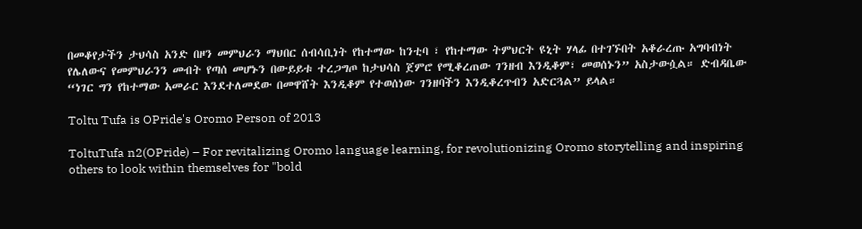በመቆየታችን ታህሳስ አንድ በዞን መምህራን ማህበር ሰብሳቢነት የከተማው ከንቲባ ፣ የከተማው ትምህርት ዩኒት ሃላፊ በተገኙበት አቆራረጡ አግባብነት የሌለውና የመምህራንን መብት የጣሰ መሆኑን በውይይቱ ተረጋግጦ ከታህሳስ ጀምሮ የሚቆረጠው ገንዘብ እንዲቆም፣ መወሰኑን” አስታውሷል። ድብዳቤው “ነገር ግን የከተማው አመራር እንደተለመደው በመዋሸት እንዲቆም የተወሰነው ገንዘባችን እንዲቆረጥብን አድርጓል” ይላል።

Toltu Tufa is OPride's Oromo Person of 2013

ToltuTufa n2(OPride) – For revitalizing Oromo language learning, for revolutionizing Oromo storytelling and inspiring others to look within themselves for "bold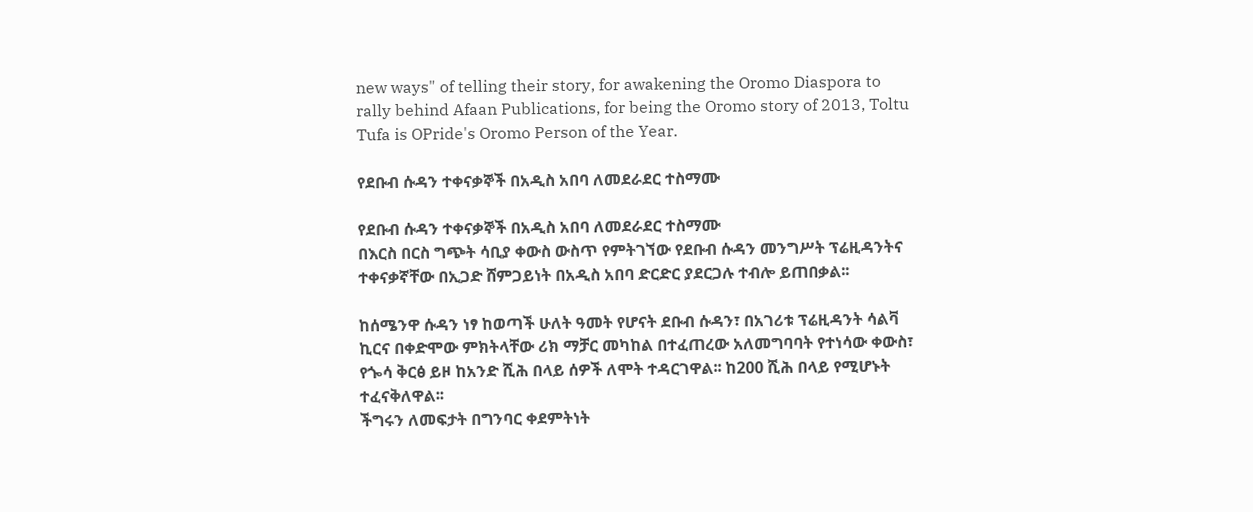new ways" of telling their story, for awakening the Oromo Diaspora to rally behind Afaan Publications, for being the Oromo story of 2013, Toltu Tufa is OPride's Oromo Person of the Year.

የደቡብ ሱዳን ተቀናቃኞች በአዲስ አበባ ለመደራደር ተስማሙ

የደቡብ ሱዳን ተቀናቃኞች በአዲስ አበባ ለመደራደር ተስማሙ
በእርስ በርስ ግጭት ሳቢያ ቀውስ ውስጥ የምትገኘው የደቡብ ሱዳን መንግሥት ፕሬዚዳንትና ተቀናቃኛቸው በኢጋድ ሸምጋይነት በአዲስ አበባ ድርድር ያደርጋሉ ተብሎ ይጠበቃል፡፡

ከሰሜንዋ ሱዳን ነፃ ከወጣች ሁለት ዓመት የሆናት ደቡብ ሱዳን፣ በአገሪቱ ፕሬዚዳንት ሳልቫ ኪርና በቀድሞው ምክትላቸው ሪክ ማቻር መካከል በተፈጠረው አለመግባባት የተነሳው ቀውስ፣ የጐሳ ቅርፅ ይዞ ከአንድ ሺሕ በላይ ሰዎች ለሞት ተዳርገዋል፡፡ ከ200 ሺሕ በላይ የሚሆኑት ተፈናቅለዋል፡፡
ችግሩን ለመፍታት በግንባር ቀደምትነት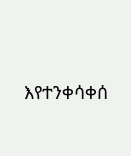እየተንቀሳቀሰ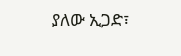ያለው ኢጋድ፣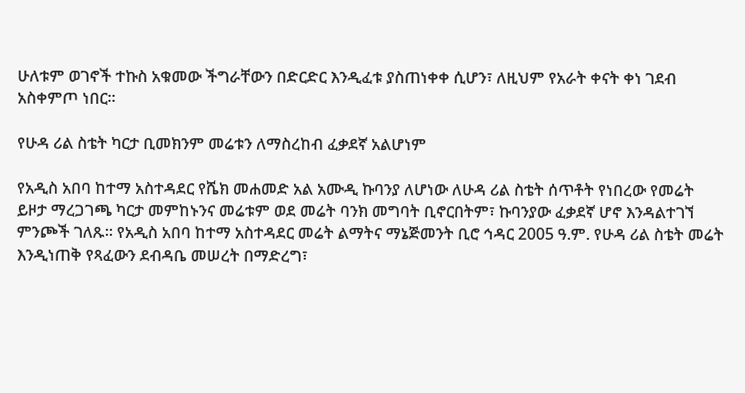ሁለቱም ወገኖች ተኩስ አቁመው ችግራቸውን በድርድር እንዲፈቱ ያስጠነቀቀ ሲሆን፣ ለዚህም የአራት ቀናት ቀነ ገደብ አስቀምጦ ነበር፡፡

የሁዳ ሪል ስቴት ካርታ ቢመክንም መሬቱን ለማስረከብ ፈቃደኛ አልሆነም

የአዲስ አበባ ከተማ አስተዳደር የሼክ መሐመድ አል አሙዲ ኩባንያ ለሆነው ለሁዳ ሪል ስቴት ሰጥቶት የነበረው የመሬት ይዞታ ማረጋገጫ ካርታ መምከኑንና መሬቱም ወደ መሬት ባንክ መግባት ቢኖርበትም፣ ኩባንያው ፈቃደኛ ሆኖ እንዳልተገኘ ምንጮች ገለጹ፡፡ የአዲስ አበባ ከተማ አስተዳደር መሬት ልማትና ማኔጅመንት ቢሮ ኅዳር 2005 ዓ.ም. የሁዳ ሪል ስቴት መሬት እንዲነጠቅ የጻፈውን ደብዳቤ መሠረት በማድረግ፣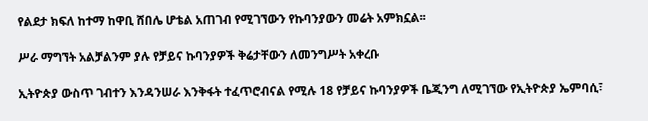የልደታ ክፍለ ከተማ ከዋቢ ሸበሌ ሆቴል አጠገብ የሚገኘውን የኩባንያውን መሬት አምክኗል፡፡

ሥራ ማግኘት አልቻልንም ያሉ የቻይና ኩባንያዎች ቅሬታቸውን ለመንግሥት አቀረቡ

ኢትዮጵያ ውስጥ ገብተን እንዳንሠራ እንቅፋት ተፈጥሮብናል የሚሉ 18 የቻይና ኩባንያዎች ቤጂንግ ለሚገኘው የኢትዮጵያ ኤምባሲ፣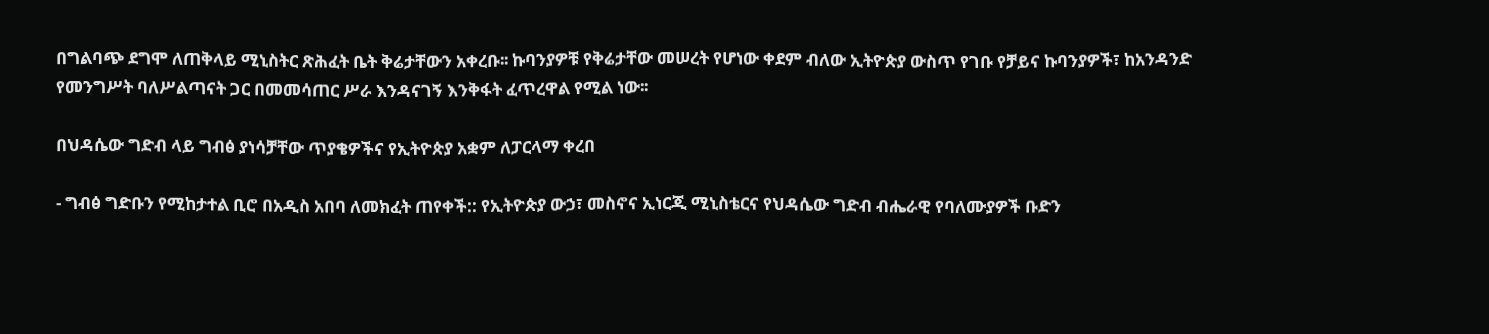በግልባጭ ደግሞ ለጠቅላይ ሚኒስትር ጽሕፈት ቤት ቅሬታቸውን አቀረቡ፡፡ ኩባንያዎቹ የቅሬታቸው መሠረት የሆነው ቀደም ብለው ኢትዮጵያ ውስጥ የገቡ የቻይና ኩባንያዎች፣ ከአንዳንድ የመንግሥት ባለሥልጣናት ጋር በመመሳጠር ሥራ እንዳናገኝ እንቅፋት ፈጥረዋል የሚል ነው፡፡

በህዳሴው ግድብ ላይ ግብፅ ያነሳቻቸው ጥያቄዎችና የኢትዮጵያ አቋም ለፓርላማ ቀረበ

- ግብፅ ግድቡን የሚከታተል ቢሮ በአዲስ አበባ ለመክፈት ጠየቀች:: የኢትዮጵያ ውኃ፣ መስኖና ኢነርጂ ሚኒስቴርና የህዳሴው ግድብ ብሔራዊ የባለሙያዎች ቡድን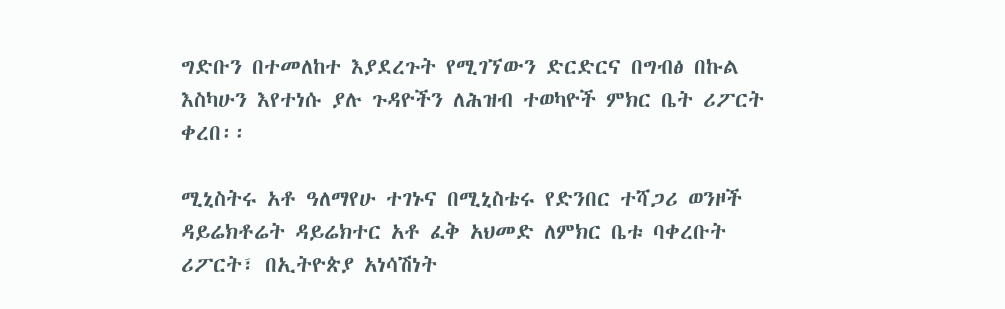ግድቡን በተመለከተ እያደረጉት የሚገኘውን ድርድርና በግብፅ በኩል እስካሁን እየተነሱ ያሉ ጉዳዮችን ለሕዝብ ተወካዮች ምክር ቤት ሪፖርት ቀረበ፡፡

ሚኒስትሩ አቶ ዓለማየሁ ተገኑና በሚኒስቴሩ የድንበር ተሻጋሪ ወንዞች ዳይሬክቶሬት ዳይሬክተር አቶ ፈቅ አህመድ ለምክር ቤቱ ባቀረቡት ሪፖርት፣ በኢትዮጵያ አነሳሽነት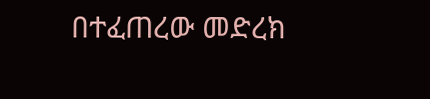በተፈጠረው መድረክ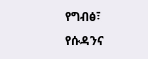የግብፅ፣ የሱዳንና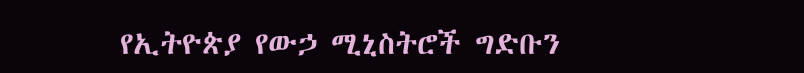የኢትዮጵያ የውኃ ሚኒስትሮች ግድቡን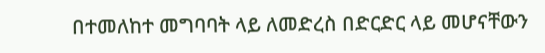በተመለከተ መግባባት ላይ ለመድረስ በድርድር ላይ መሆናቸውን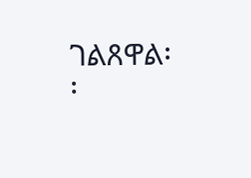ገልጸዋል፡፡